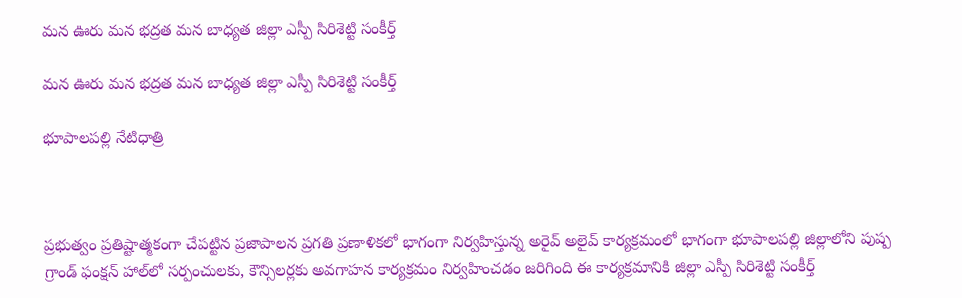మన ఊరు మన భద్రత మన బాధ్యత జిల్లా ఎస్పీ సిరిశెట్టి సంకీర్త్

మన ఊరు మన భద్రత మన బాధ్యత జిల్లా ఎస్పీ సిరిశెట్టి సంకీర్త్

భూపాలపల్లి నేటిధాత్రి



ప్రభుత్వం ప్రతిష్టాత్మకంగా చేపట్టిన ప్రజాపాలన ప్రగతి ప్రణాళికలో భాగంగా నిర్వహిస్తున్న అరైవ్ అలైవ్ కార్యక్రమంలో భాగంగా భూపాలపల్లి జిల్లాలోని పుష్ప గ్రాండ్ ఫంక్షన్ హాల్‌లో సర్పంచులకు, కౌన్సిలర్లకు అవగాహన కార్యక్రమం నిర్వహించడం జరిగింది ఈ కార్యక్రమానికి జిల్లా ఎస్పీ సిరిశెట్టి సంకీర్త్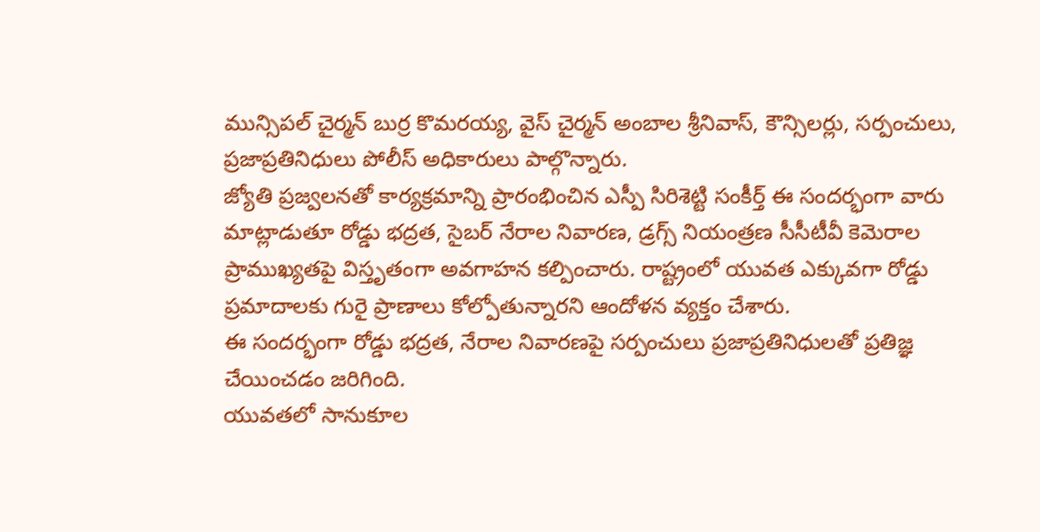మున్సిపల్ చైర్మన్ బుర్ర కొమరయ్య, వైస్ చైర్మన్ అంబాల శ్రీనివాస్, కౌన్సిలర్లు, సర్పంచులు, ప్రజాప్రతినిధులు పోలీస్ అధికారులు పాల్గొన్నారు.
జ్యోతి ప్రజ్వలనతో కార్యక్రమాన్ని ప్రారంభించిన ఎస్పీ సిరిశెట్టి సంకీర్త్ ఈ సందర్భంగా వారు మాట్లాడుతూ రోడ్డు భద్రత, సైబర్ నేరాల నివారణ, డ్రగ్స్ నియంత్రణ సీసీటీవీ కెమెరాల ప్రాముఖ్యతపై విస్తృతంగా అవగాహన కల్పించారు. రాష్ట్రంలో యువత ఎక్కువగా రోడ్డు ప్రమాదాలకు గురై ప్రాణాలు కోల్పోతున్నారని ఆందోళన వ్యక్తం చేశారు.
ఈ సందర్భంగా రోడ్డు భద్రత, నేరాల నివారణపై సర్పంచులు ప్రజాప్రతినిధులతో ప్రతిజ్ఞ చేయించడం జరిగింది.
యువతలో సానుకూల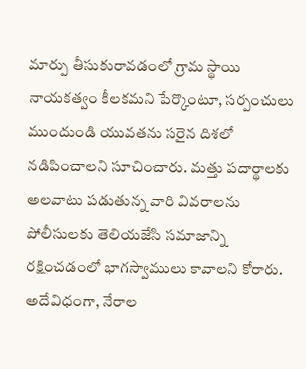మార్పు తీసుకురావడంలో గ్రామ స్థాయి నాయకత్వం కీలకమని పేర్కొంటూ, సర్పంచులు ముందుండి యువతను సరైన దిశలో నడిపించాలని సూచించారు. మత్తు పదార్థాలకు అలవాటు పడుతున్న వారి వివరాలను పోలీసులకు తెలియజేసి సమాజాన్ని రక్షించడంలో భాగస్వాములు కావాలని కోరారు.
అదేవిధంగా, నేరాల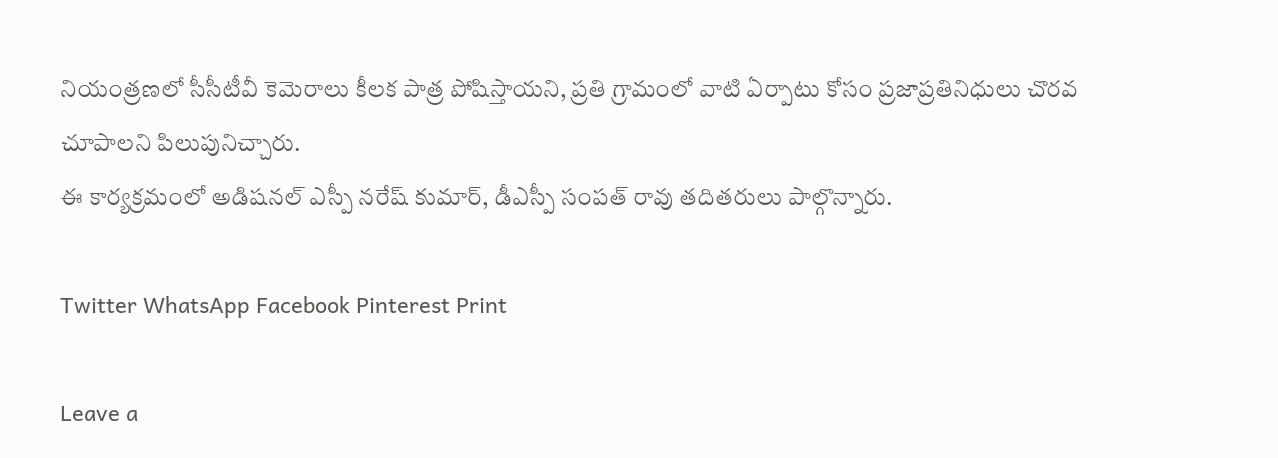నియంత్రణలో సీసీటీవీ కెమెరాలు కీలక పాత్ర పోషిస్తాయని, ప్రతి గ్రామంలో వాటి ఏర్పాటు కోసం ప్రజాప్రతినిధులు చొరవ చూపాలని పిలుపునిచ్చారు.
ఈ కార్యక్రమంలో అడిషనల్ ఎస్పీ నరేష్ కుమార్, డీఎస్పీ సంపత్ రావు తదితరులు పాల్గొన్నారు.

Twitter WhatsApp Facebook Pinterest Print

Leave a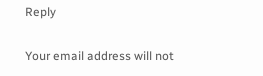Reply

Your email address will not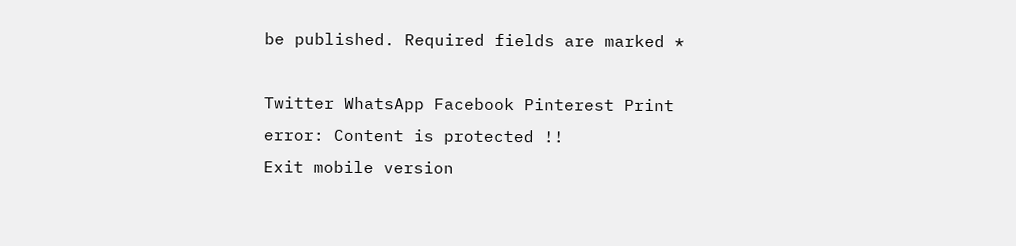be published. Required fields are marked *

Twitter WhatsApp Facebook Pinterest Print
error: Content is protected !!
Exit mobile version